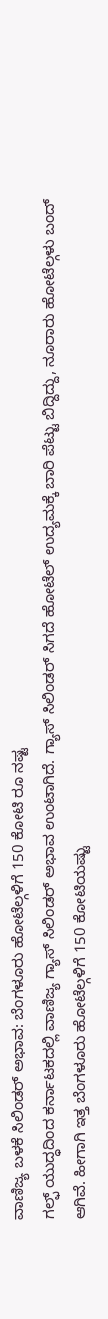ವಾಣಿಜ್ಯ ಬಳಕೆ ಸಿಲಿಂಡರ್ ಅಭಾವ: ಬೆಂಗಳೂರು ಹೋಟೆಲ್ಗಳಿಗೆ 150 ಕೋಟಿ ರೂ ನಷ್ಟ
ಗಲ್ಫ್ ಯುದ್ಧದಿಂದ ಕರ್ನಾಟಕದಲ್ಲಿ ವಾಣಿಜ್ಯ ಗ್ಯಾಸ್ ಸಿಲಿಂಡರ್ ಅಭಾವ ಉಂಟಾಗಿದೆ. ಗ್ಯಾಸ್ ಸಿಲಿಂಡರ್ ಸಿಗದೆ ಹೋಟೆಲ್ ಉದ್ಯಮಕ್ಕೆ ಬಾರಿ ಪೆಟ್ಟು ಬಿದ್ದಿದ್ದು, ನೂರಾರು ಹೋಟೆಲ್ಗಳು ಬಂದ್ ಆಗಿವೆ. ಹೀಗಾಗಿ ಇತ್ತ ಬೆಂಗಳೂರು ಹೋಟೆಲ್ಗಳಿಗೆ 150 ಕೋಟಿಯಷ್ಟು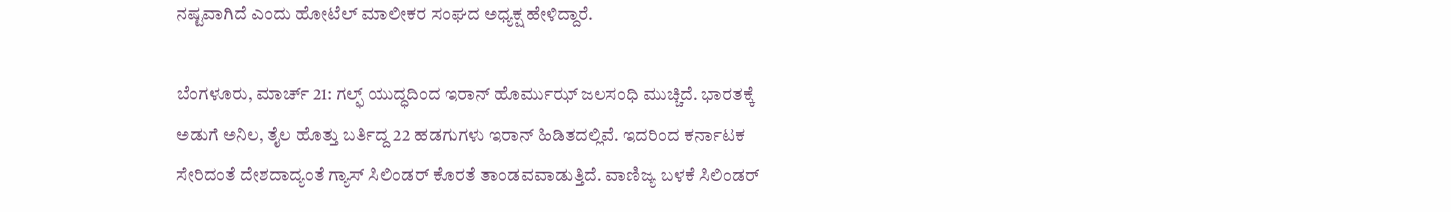ನಷ್ಟವಾಗಿದೆ ಎಂದು ಹೋಟೆಲ್ ಮಾಲೀಕರ ಸಂಘದ ಅಧ್ಯಕ್ಷ ಹೇಳಿದ್ದಾರೆ.

ಬೆಂಗಳೂರು, ಮಾರ್ಚ್ 21: ಗಲ್ಫ್ ಯುದ್ಧದಿಂದ ಇರಾನ್ ಹೊರ್ಮುಝ್ ಜಲಸಂಧಿ ಮುಚ್ಚಿದೆ. ಭಾರತಕ್ಕೆ ಅಡುಗೆ ಅನಿಲ, ತೈಲ ಹೊತ್ತು ಬರ್ತಿದ್ದ 22 ಹಡಗುಗಳು ಇರಾನ್ ಹಿಡಿತದಲ್ಲಿವೆ. ಇದರಿಂದ ಕರ್ನಾಟಕ ಸೇರಿದಂತೆ ದೇಶದಾದ್ಯಂತೆ ಗ್ಯಾಸ್ ಸಿಲಿಂಡರ್ ಕೊರತೆ ತಾಂಡವವಾಡುತ್ತಿದೆ. ವಾಣಿಜ್ಯ ಬಳಕೆ ಸಿಲಿಂಡರ್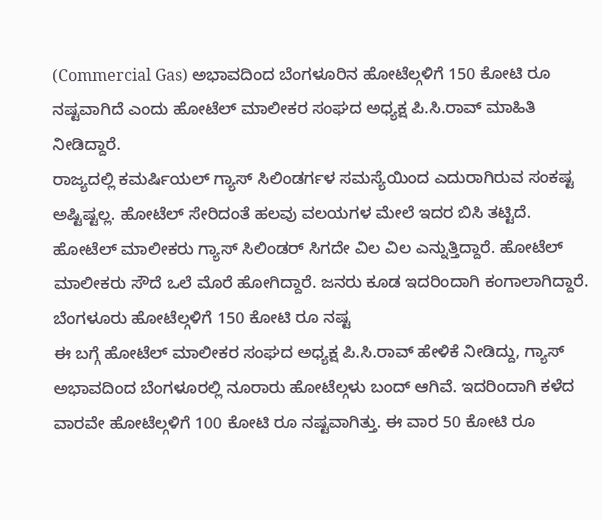(Commercial Gas) ಅಭಾವದಿಂದ ಬೆಂಗಳೂರಿನ ಹೋಟೆಲ್ಗಳಿಗೆ 150 ಕೋಟಿ ರೂ ನಷ್ಟವಾಗಿದೆ ಎಂದು ಹೋಟೆಲ್ ಮಾಲೀಕರ ಸಂಘದ ಅಧ್ಯಕ್ಷ ಪಿ.ಸಿ.ರಾವ್ ಮಾಹಿತಿ ನೀಡಿದ್ದಾರೆ.
ರಾಜ್ಯದಲ್ಲಿ ಕಮರ್ಷಿಯಲ್ ಗ್ಯಾಸ್ ಸಿಲಿಂಡರ್ಗಳ ಸಮಸ್ಯೆಯಿಂದ ಎದುರಾಗಿರುವ ಸಂಕಷ್ಟ ಅಷ್ಟಿಷ್ಟಲ್ಲ. ಹೋಟೆಲ್ ಸೇರಿದಂತೆ ಹಲವು ವಲಯಗಳ ಮೇಲೆ ಇದರ ಬಿಸಿ ತಟ್ಟಿದೆ. ಹೋಟೆಲ್ ಮಾಲೀಕರು ಗ್ಯಾಸ್ ಸಿಲಿಂಡರ್ ಸಿಗದೇ ವಿಲ ವಿಲ ಎನ್ನುತ್ತಿದ್ದಾರೆ. ಹೋಟೆಲ್ ಮಾಲೀಕರು ಸೌದೆ ಒಲೆ ಮೊರೆ ಹೋಗಿದ್ದಾರೆ. ಜನರು ಕೂಡ ಇದರಿಂದಾಗಿ ಕಂಗಾಲಾಗಿದ್ದಾರೆ.
ಬೆಂಗಳೂರು ಹೋಟೆಲ್ಗಳಿಗೆ 150 ಕೋಟಿ ರೂ ನಷ್ಟ
ಈ ಬಗ್ಗೆ ಹೋಟೆಲ್ ಮಾಲೀಕರ ಸಂಘದ ಅಧ್ಯಕ್ಷ ಪಿ.ಸಿ.ರಾವ್ ಹೇಳಿಕೆ ನೀಡಿದ್ದು, ಗ್ಯಾಸ್ ಅಭಾವದಿಂದ ಬೆಂಗಳೂರಲ್ಲಿ ನೂರಾರು ಹೋಟೆಲ್ಗಳು ಬಂದ್ ಆಗಿವೆ. ಇದರಿಂದಾಗಿ ಕಳೆದ ವಾರವೇ ಹೋಟೆಲ್ಗಳಿಗೆ 100 ಕೋಟಿ ರೂ ನಷ್ಟವಾಗಿತ್ತು. ಈ ವಾರ 50 ಕೋಟಿ ರೂ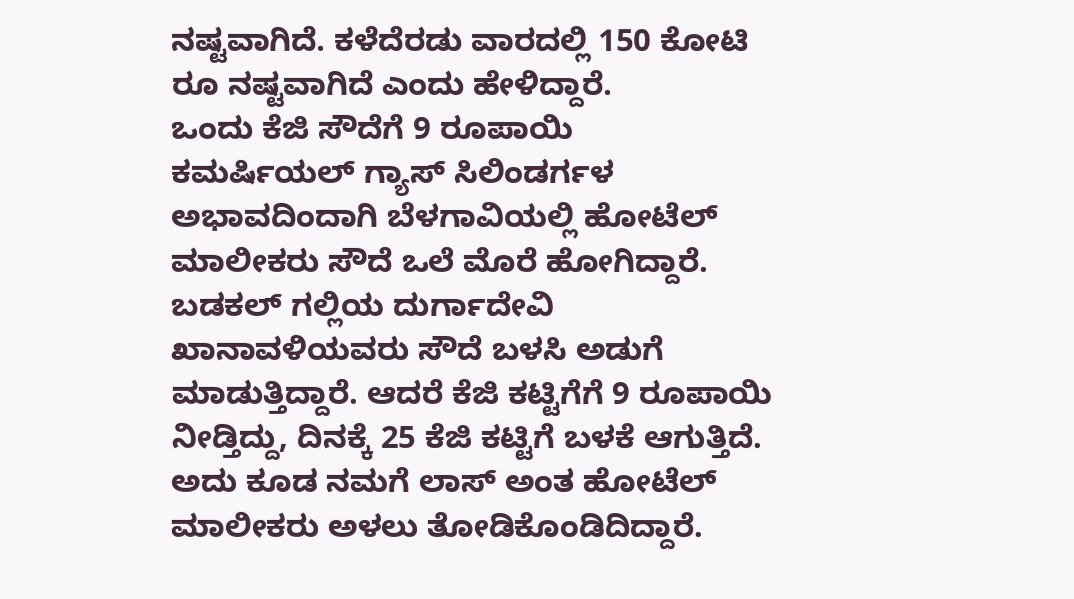ನಷ್ಟವಾಗಿದೆ. ಕಳೆದೆರಡು ವಾರದಲ್ಲಿ 150 ಕೋಟಿ ರೂ ನಷ್ಟವಾಗಿದೆ ಎಂದು ಹೇಳಿದ್ದಾರೆ.
ಒಂದು ಕೆಜಿ ಸೌದೆಗೆ 9 ರೂಪಾಯಿ
ಕಮರ್ಷಿಯಲ್ ಗ್ಯಾಸ್ ಸಿಲಿಂಡರ್ಗಳ ಅಭಾವದಿಂದಾಗಿ ಬೆಳಗಾವಿಯಲ್ಲಿ ಹೋಟೆಲ್ ಮಾಲೀಕರು ಸೌದೆ ಒಲೆ ಮೊರೆ ಹೋಗಿದ್ದಾರೆ. ಬಡಕಲ್ ಗಲ್ಲಿಯ ದುರ್ಗಾದೇವಿ ಖಾನಾವಳಿಯವರು ಸೌದೆ ಬಳಸಿ ಅಡುಗೆ ಮಾಡುತ್ತಿದ್ದಾರೆ. ಆದರೆ ಕೆಜಿ ಕಟ್ಟಿಗೆಗೆ 9 ರೂಪಾಯಿ ನೀಡ್ತಿದ್ದು, ದಿನಕ್ಕೆ 25 ಕೆಜಿ ಕಟ್ಟಿಗೆ ಬಳಕೆ ಆಗುತ್ತಿದೆ. ಅದು ಕೂಡ ನಮಗೆ ಲಾಸ್ ಅಂತ ಹೋಟೆಲ್ ಮಾಲೀಕರು ಅಳಲು ತೋಡಿಕೊಂಡಿದಿದ್ದಾರೆ.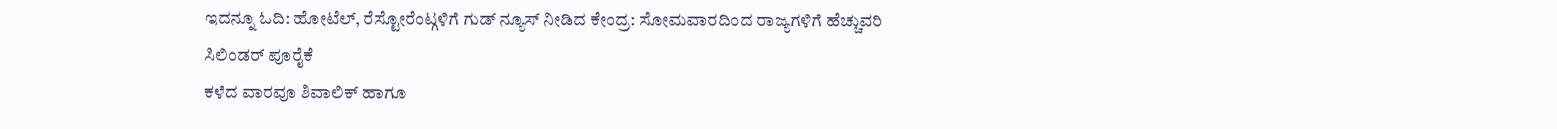ಇದನ್ನೂ ಓದಿ: ಹೋಟೆಲ್, ರೆಸ್ಟೋರೆಂಟ್ಗಳಿಗೆ ಗುಡ್ ನ್ಯೂಸ್ ನೀಡಿದ ಕೇಂದ್ರ: ಸೋಮವಾರದಿಂದ ರಾಜ್ಯಗಳಿಗೆ ಹೆಚ್ಚುವರಿ ಸಿಲಿಂಡರ್ ಪೂರೈಕೆ
ಕಳೆದ ವಾರವೂ ಶಿವಾಲಿಕ್ ಹಾಗೂ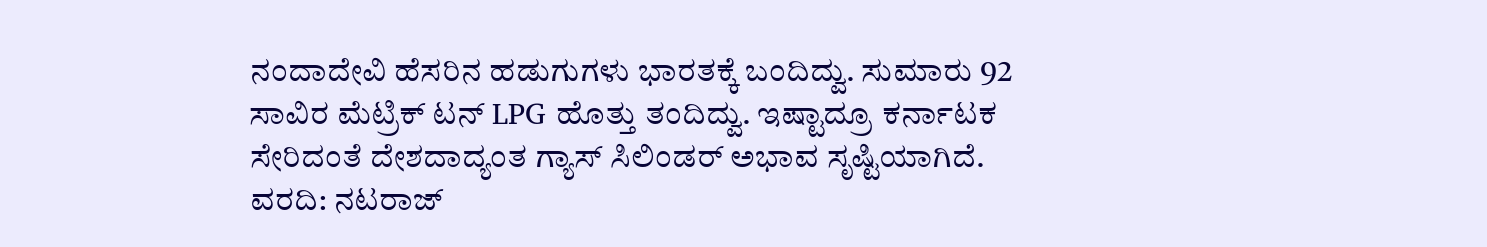ನಂದಾದೇವಿ ಹೆಸರಿನ ಹಡುಗುಗಳು ಭಾರತಕ್ಕೆ ಬಂದಿದ್ವು. ಸುಮಾರು 92 ಸಾವಿರ ಮೆಟ್ರಿಕ್ ಟನ್ LPG ಹೊತ್ತು ತಂದಿದ್ವು. ಇಷ್ಟಾದ್ರೂ ಕರ್ನಾಟಕ ಸೇರಿದಂತೆ ದೇಶದಾದ್ಯಂತ ಗ್ಯಾಸ್ ಸಿಲಿಂಡರ್ ಅಭಾವ ಸೃಷ್ಟಿಯಾಗಿದೆ.
ವರದಿ: ನಟರಾಜ್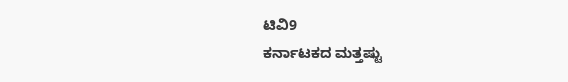ಟಿವಿ9
ಕರ್ನಾಟಕದ ಮತ್ತಷ್ಟು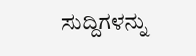ಸುದ್ದಿಗಳನ್ನು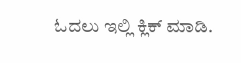ಓದಲು ಇಲ್ಲಿ ಕ್ಲಿಕ್ ಮಾಡಿ.